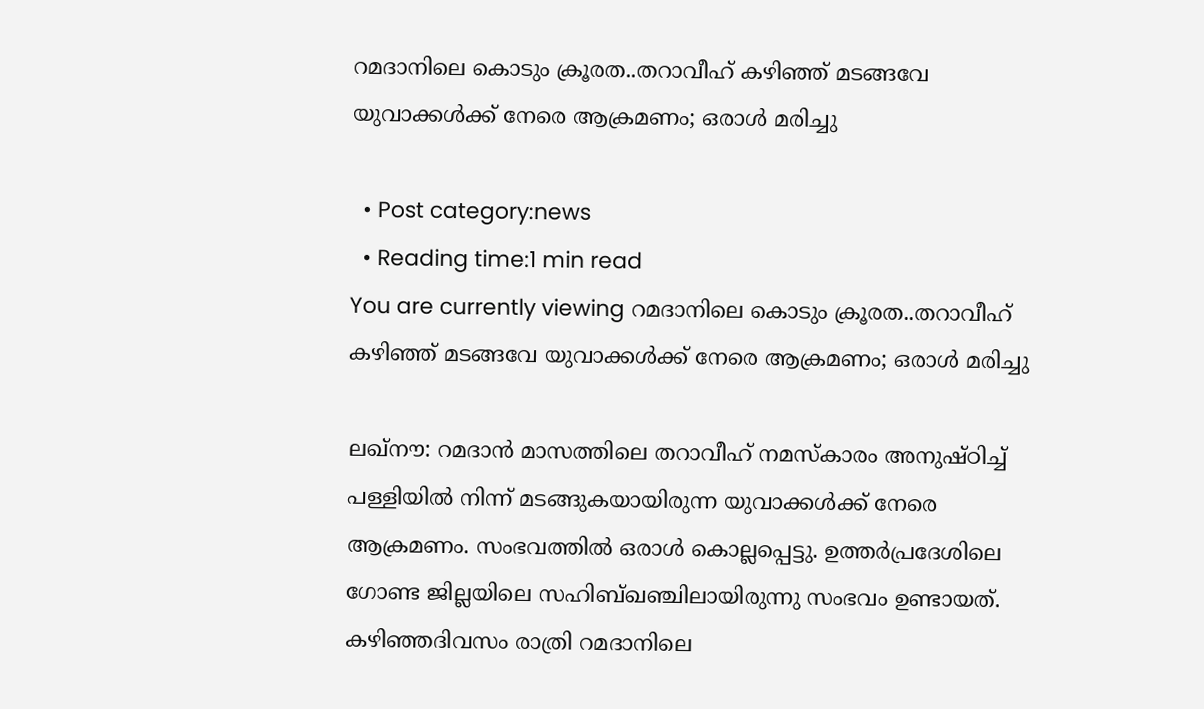റമദാനിലെ കൊടും ക്രൂരത..തറാവീഹ് കഴിഞ്ഞ് മടങ്ങവേ യുവാക്കള്‍ക്ക് നേരെ ആക്രമണം; ഒരാള്‍ മരിച്ചു

  • Post category:news
  • Reading time:1 min read
You are currently viewing റമദാനിലെ കൊടും ക്രൂരത..തറാവീഹ് കഴിഞ്ഞ് മടങ്ങവേ യുവാക്കള്‍ക്ക് നേരെ ആക്രമണം; ഒരാള്‍ മരിച്ചു

ലഖ്‌നൗ: റമദാന്‍ മാസത്തിലെ തറാവീഹ് നമസ്‌കാരം അനുഷ്ഠിച്ച് പള്ളിയില്‍ നിന്ന് മടങ്ങുകയായിരുന്ന യുവാക്കള്‍ക്ക് നേരെ ആക്രമണം. സംഭവത്തില്‍ ഒരാള്‍ കൊല്ലപ്പെട്ടു. ഉത്തര്‍പ്രദേശിലെ ഗോണ്ട ജില്ലയിലെ സഹിബ്ഖഞ്ചിലായിരുന്നു സംഭവം ഉണ്ടായത്. കഴിഞ്ഞദിവസം രാത്രി റമദാനിലെ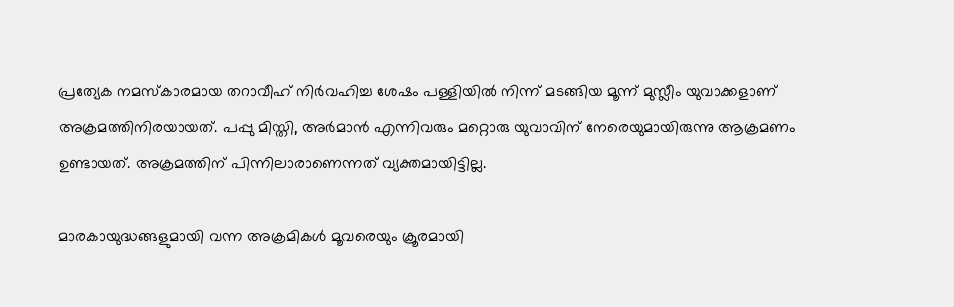പ്രത്യേക നമസ്‌കാരമായ തറാവീഹ് നിര്‍വഹിച്ച ശേഷം പള്ളിയില്‍ നിന്ന് മടങ്ങിയ മൂന്ന് മുസ്ലീം യുവാക്കളാണ് അക്രമത്തിനിരയായത്. പപ്പു മിസ്തി, അര്‍മാന്‍ എന്നിവരും മറ്റൊരു യുവാവിന് നേരെയുമായിരുന്നു ആക്രമണം ഉണ്ടായത്. അക്രമത്തിന് പിന്നിലാരാണെന്നത് വ്യക്തമായിട്ടില്ല.

മാരകായുദ്ധങ്ങളുമായി വന്ന അക്രമികള്‍ മൂവരെയും ക്രൂരമായി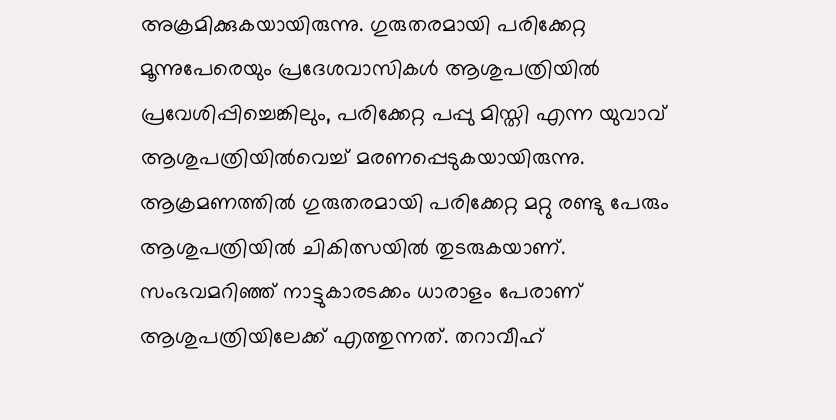അക്രമിക്കുകയായിരുന്നു. ഗുരുതരമായി പരിക്കേറ്റ മൂന്നുപേരെയും പ്രദേശവാസികള്‍ ആശുപത്രിയില്‍ പ്രവേശിപ്പിച്ചെങ്കിലും, പരിക്കേറ്റ പപ്പു മിസ്തി എന്ന യുവാവ് ആശുപത്രിയില്‍വെച്ച് മരണപ്പെടുകയായിരുന്നു. ആക്രമണത്തില്‍ ഗുരുതരമായി പരിക്കേറ്റ മറ്റു രണ്ടു പേരും ആശുപത്രിയില്‍ ചികിത്സയില്‍ തുടരുകയാണ്. സംഭവമറിഞ്ഞ് നാട്ടുകാരടക്കം ധാരാളം പേരാണ് ആശുപത്രിയിലേക്ക് എത്തുന്നത്. തറാവീഹ്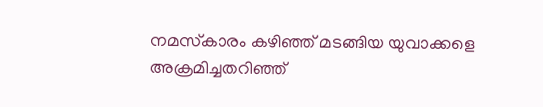നമസ്‌കാരം കഴിഞ്ഞ് മടങ്ങിയ യുവാക്കളെ അക്രമിച്ചതറിഞ്ഞ്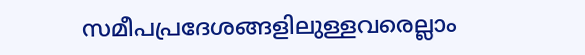സമീപപ്രദേശങ്ങളിലുള്ളവരെല്ലാം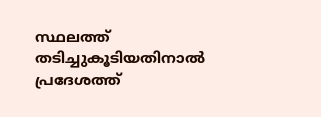സ്ഥലത്ത് തടിച്ചുകൂടിയതിനാല്‍ പ്രദേശത്ത്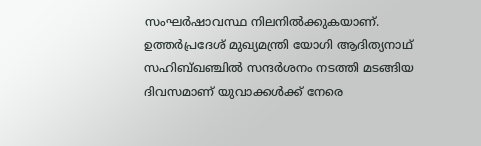സംഘര്‍ഷാവസ്ഥ നിലനില്‍ക്കുകയാണ്. ഉത്തര്‍പ്രദേശ് മുഖ്യമന്ത്രി യോഗി ആദിത്യനാഥ് സഹിബ്ഖഞ്ചില്‍ സന്ദര്‍ശനം നടത്തി മടങ്ങിയ ദിവസമാണ് യുവാക്കള്‍ക്ക് നേരെ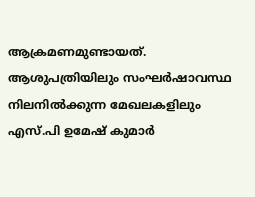ആക്രമണമുണ്ടായത്. ആശുപത്രിയിലും സംഘര്‍ഷാവസ്ഥ നിലനില്‍ക്കുന്ന മേഖലകളിലും എസ്.പി ഉമേഷ് കുമാര്‍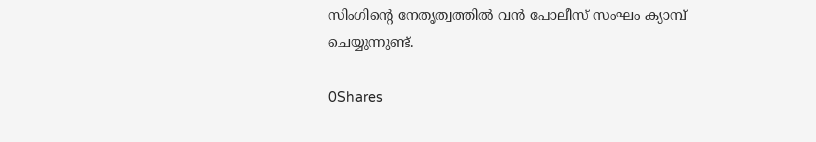സിംഗിന്റെ നേതൃത്വത്തില്‍ വന്‍ പോലീസ് സംഘം ക്യാമ്പ് ചെയ്യുന്നുണ്ട്.

0Shares